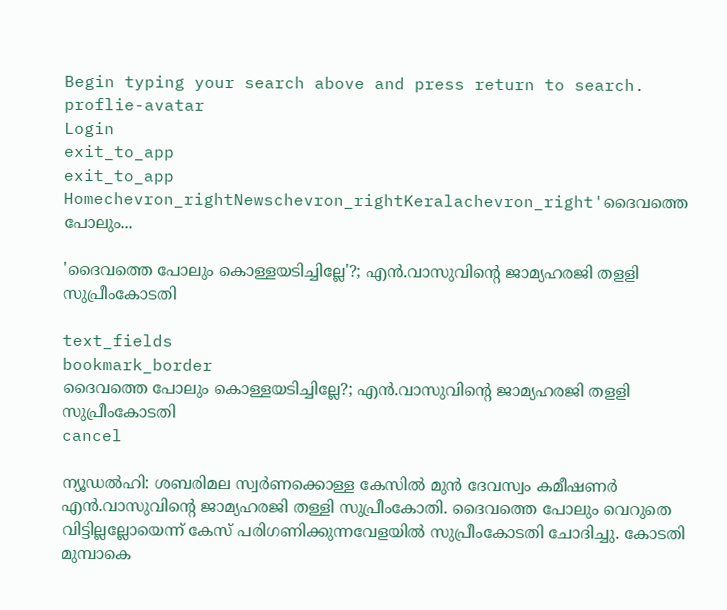Begin typing your search above and press return to search.
proflie-avatar
Login
exit_to_app
exit_to_app
Homechevron_rightNewschevron_rightKeralachevron_right'ദൈവത്തെ പോലും...

'ദൈവത്തെ പോലും കൊള്ളയടിച്ചില്ലേ'?; എൻ.വാസുവിന്റെ ജാമ്യഹരജി തളളി സുപ്രീംകോടതി

text_fields
bookmark_border
ദൈവത്തെ പോലും കൊള്ളയടിച്ചില്ലേ?; എൻ.വാസുവിന്റെ ജാമ്യഹരജി തളളി സുപ്രീംകോടതി
cancel

ന്യൂഡൽഹി: ശബരിമല സ്വർണക്കൊള്ള കേസിൽ മുൻ ദേവസ്വം കമീഷണർ എൻ.വാസുവിന്റെ ജാമ്യഹരജി തള്ളി സുപ്രീംകോതി. ദൈവത്തെ പോലും വെറുതെ വിട്ടില്ലല്ലോയെന്ന് കേസ് പരിഗണിക്കുന്നവേളയിൽ സുപ്രീംകോടതി ചോദിച്ചു. കോടതി മുമ്പാകെ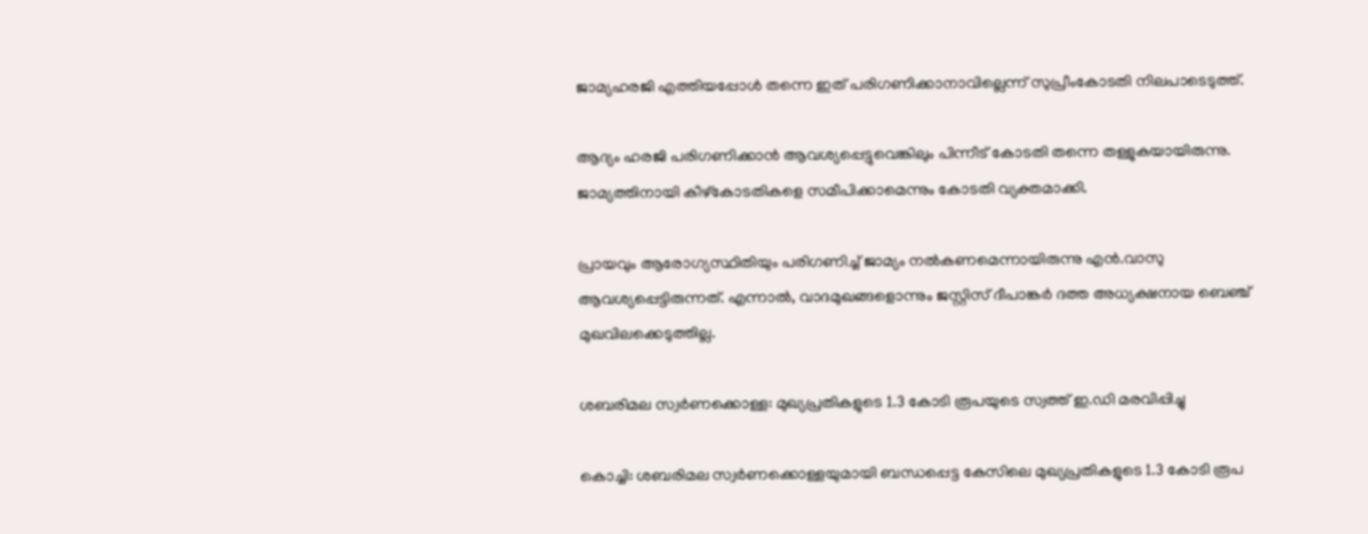ജാമ്യഹരജി എത്തിയപ്പോൾ തന്നെ ഇത് പരിഗണിക്കാനാവില്ലെന്ന് സുപ്രീംകോടതി നിലപാടെടുത്ത്.

ആദ്യം ഹരജി പരിഗണിക്കാൻ ആവശ്യപ്പെട്ടുവെങ്കിലും പിന്നീട് കോടതി തന്നെ തള്ളുകയായിരുന്നു. ജാമ്യത്തിനായി കീഴ്കോടതികളെ സമീപിക്കാമെന്നും കോടതി വ്യക്തമാക്കി.

പ്രായവും ആരോഗ്യസ്ഥിതിയും പരിഗണിച്ച് ജാമ്യം നൽകണമെന്നായിരുന്നു എൻ.വാസു ആവശ്യപ്പെട്ടിരുന്നത്. എന്നാൽ, വാദമുഖങ്ങളൊന്നും ജസ്റ്റിസ് ദീപാങ്കർ ദത്ത അധ്യക്ഷനായ ബെഞ്ച് മുഖവിലക്കെടുത്തില്ല.

ശബരിമല സ്വർണക്കൊള്ള: മുഖ്യപ്രതികളുടെ 1.3 കോടി രൂപയുടെ സ്വത്ത് ഇ.ഡി മരവിപ്പിച്ചു

കൊച്ചി: ശബരിമല സ്വർണക്കൊള്ളയുമായി ബന്ധപ്പെട്ട കേസിലെ മുഖ്യപ്രതികളുടെ 1.3 കോടി രൂപ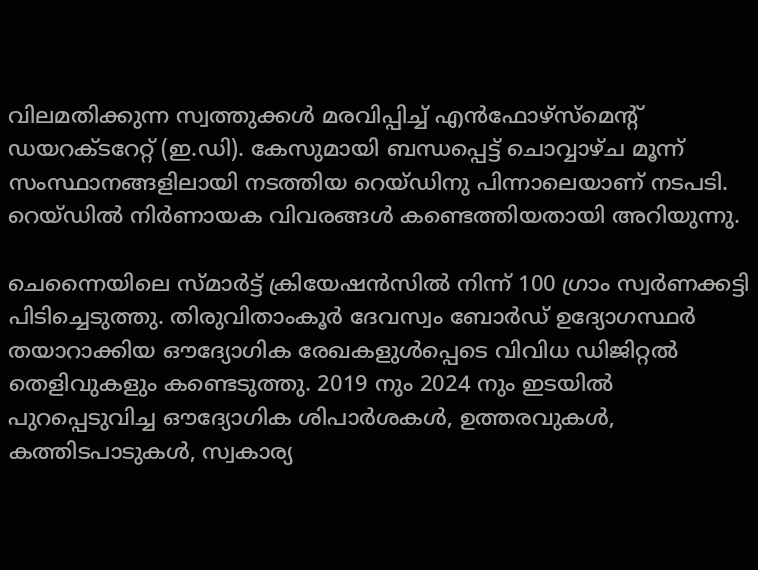വിലമതിക്കുന്ന സ്വത്തുക്കൾ മരവിപ്പിച്ച് എൻഫോഴ്സ്മെന്‍റ് ഡ‍യറക്ടറേറ്റ് (ഇ.ഡി). കേസുമായി ബന്ധപ്പെട്ട് ചൊവ്വാഴ്ച മൂന്ന് സംസ്ഥാനങ്ങളിലായി നടത്തിയ റെയ്ഡിനു പിന്നാലെയാണ് നടപടി. റെയ്ഡിൽ നിർണായക വിവരങ്ങൾ കണ്ടെത്തിയതായി അറിയുന്നു.

ചെന്നൈയിലെ സ്മാർട്ട് ക്രിയേഷൻസിൽ നിന്ന് 100 ഗ്രാം സ്വർണക്കട്ടി പിടിച്ചെടുത്തു. തിരുവിതാംകൂർ ദേവസ്വം ബോർഡ് ഉദ്യോഗസ്ഥർ തയാറാക്കിയ ഔദ്യോഗിക രേഖകളുൾപ്പെടെ വിവിധ ഡിജിറ്റൽ തെളിവുകളും കണ്ടെടുത്തു. 2019 നും 2024 നും ഇടയിൽ പുറപ്പെടുവിച്ച ഔദ്യോഗിക ശിപാർശകൾ, ഉത്തരവുകൾ, കത്തിടപാടുകൾ, സ്വകാര്യ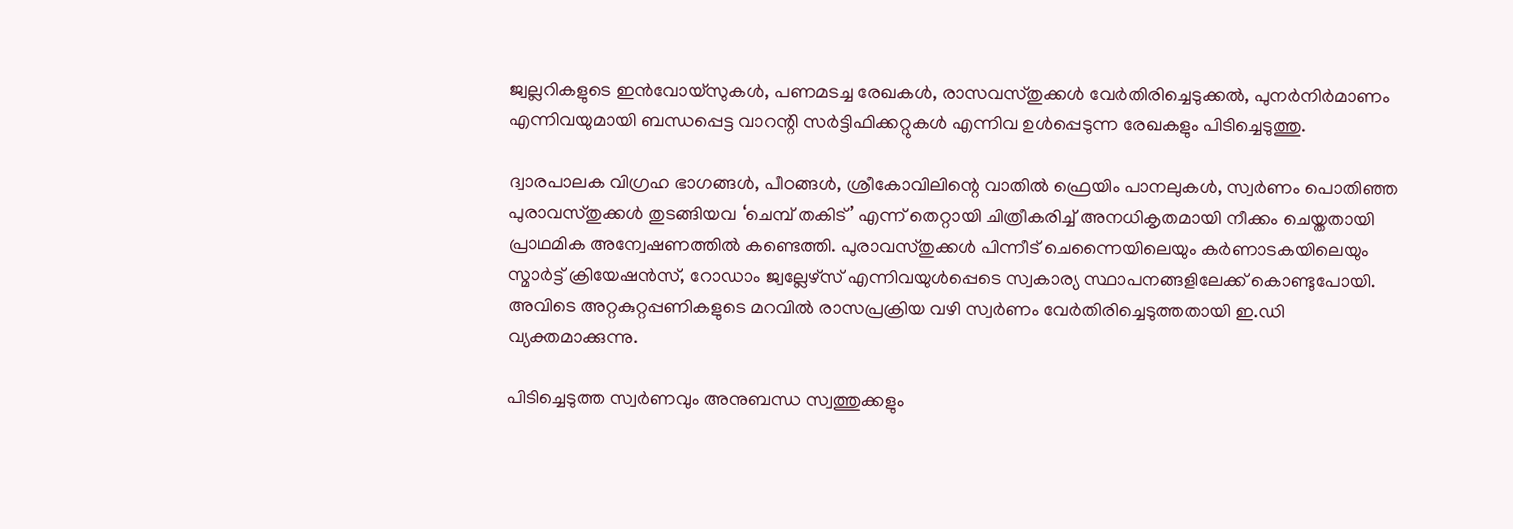ജ്വല്ലറികളുടെ ഇൻവോയ്‌സുകൾ, പണമടച്ച രേഖകൾ, രാസവസ്തുക്കൾ വേർതിരിച്ചെടുക്കൽ, പുനർനിർമാണം എന്നിവയുമായി ബന്ധപ്പെട്ട വാറന്റി സർട്ടിഫിക്കറ്റുകൾ എന്നിവ ഉൾപ്പെടുന്ന രേഖകളും പിടിച്ചെടുത്തു.

ദ്വാരപാലക വിഗ്രഹ ഭാഗങ്ങൾ, പീഠങ്ങൾ, ശ്രീകോവിലിന്റെ വാതിൽ ഫ്രെയിം പാനലുകൾ, സ്വർണം പൊതിഞ്ഞ പുരാവസ്തുക്കൾ തുടങ്ങിയവ ‘ചെമ്പ് തകിട്’ എന്ന് തെറ്റായി ചിത്രീകരിച്ച് അനധികൃതമായി നീക്കം ചെയ്തതായി പ്രാഥമിക അന്വേഷണത്തിൽ കണ്ടെത്തി. പുരാവസ്തുക്കൾ പിന്നീട് ചെന്നൈയിലെയും കർണാടകയിലെയും സ്മാർട്ട് ക്രിയേഷൻസ്, റോഡാം ജ്വല്ലേഴ്‌സ് എന്നിവയുൾപ്പെടെ സ്വകാര്യ സ്ഥാപനങ്ങളിലേക്ക് കൊണ്ടുപോയി. അവിടെ അറ്റകുറ്റപ്പണികളുടെ മറവിൽ രാസപ്രക്രിയ വഴി സ്വർണം വേർതിരിച്ചെടുത്തതായി ഇ.ഡി വ്യക്തമാക്കുന്നു.

പിടിച്ചെടുത്ത സ്വർണവും അനുബന്ധ സ്വത്തുക്കളും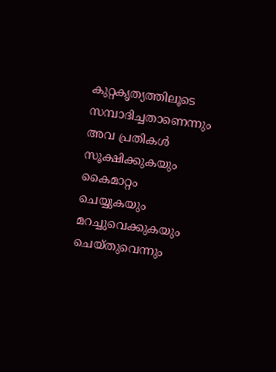കുറ്റകൃത്യത്തിലൂടെ സമ്പാദിച്ചതാണെന്നും അവ പ്രതികൾ സൂക്ഷിക്കുകയും കൈമാറ്റം ചെയ്യുകയും മറച്ചുവെക്കുകയും ചെയ്തുവെന്നും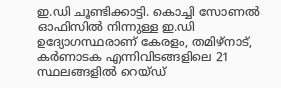ഇ.ഡി ചൂണ്ടിക്കാട്ടി. കൊച്ചി സോണൽ ഓഫിസിൽ നിന്നുള്ള ഇ.ഡി ഉദ്യോഗസ്ഥരാണ് കേരളം, തമിഴ്‌നാട്, കർണാടക എന്നിവിടങ്ങളിലെ 21 സ്ഥലങ്ങളിൽ റെയ്ഡ്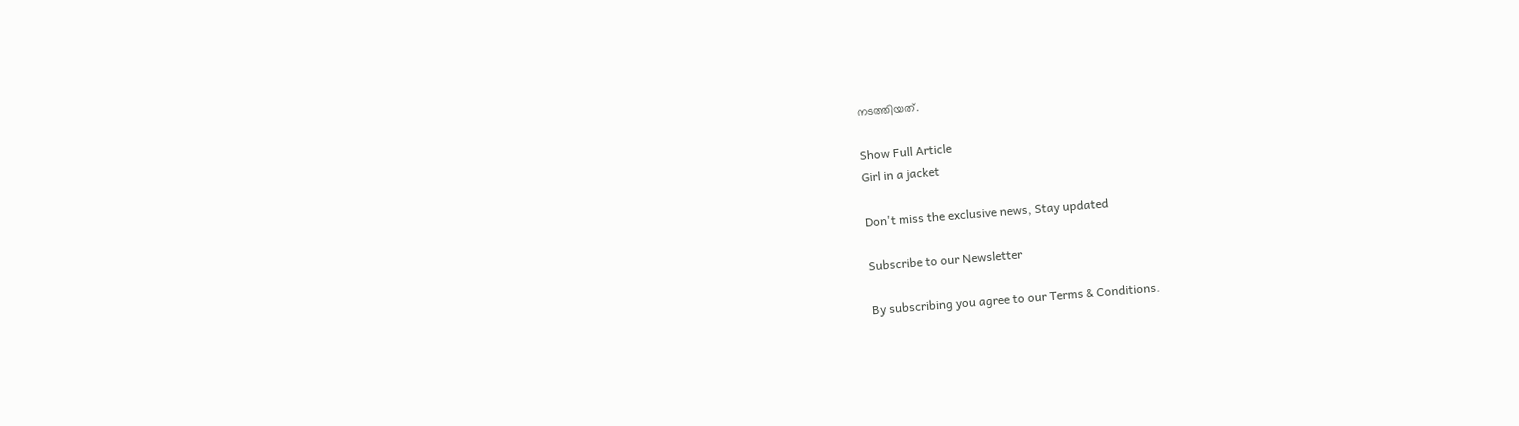നടത്തിയത്.

Show Full Article
Girl in a jacket

Don't miss the exclusive news, Stay updated

Subscribe to our Newsletter

By subscribing you agree to our Terms & Conditions.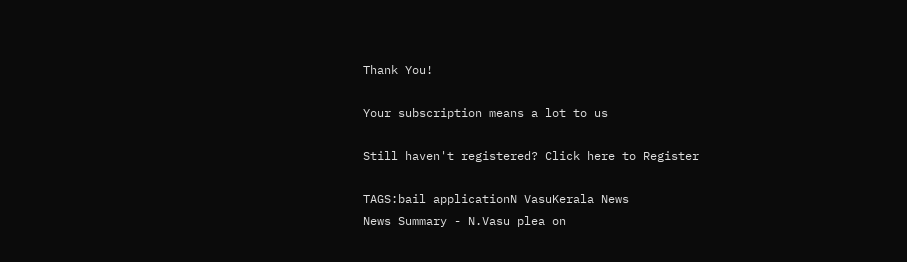Thank You!

Your subscription means a lot to us

Still haven't registered? Click here to Register

TAGS:bail applicationN VasuKerala News
News Summary - N.Vasu plea on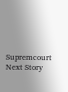Supremcourt
Next Story